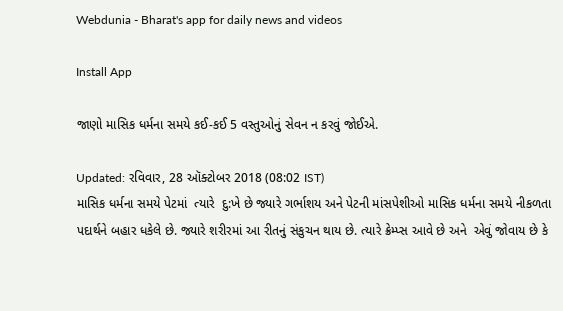Webdunia - Bharat's app for daily news and videos

Install App

જાણો માસિક ધર્મના સમયે કઈ-કઈ 5 વસ્તુઓનું સેવન ન કરવું જોઈએ.

Updated: રવિવાર, 28 ઑક્ટોબર 2018 (08:02 IST)
માસિક ધર્મના સમયે પેટમાં  ત્યારે  દુ:ખે છે જ્યારે ગર્ભાશય અને પેટની માંસપેશીઓ માસિક ધર્મના સમયે નીકળતા પદાર્થને બહાર ધકેલે છે. જ્યારે શરીરમાં આ રીતનું સંકુચન થાય છે. ત્યારે ક્રેમ્પ્સ આવે છે અને  એવું જોવાય છે કે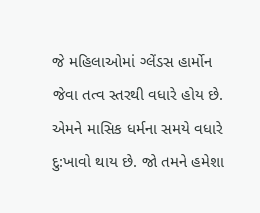જે મહિલાઓમાં ગ્લેંડસ હાર્મોન  જેવા તત્વ સ્તરથી વધારે હોય છે.  એમને માસિક ધર્મના સમયે વધારે દુ:ખાવો થાય છે. જો તમને હમેશા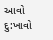આવો દુ:ખાવો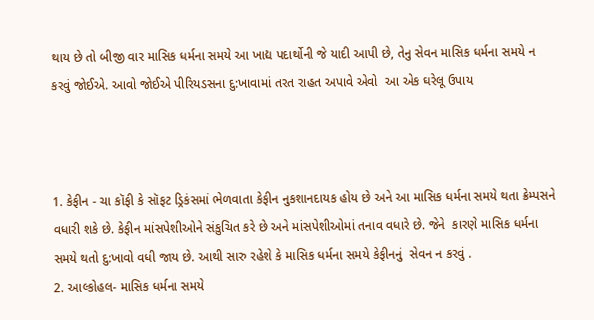થાય છે તો બીજી વાર માસિક ધર્મના સમયે આ ખાદ્ય પદાર્થોની જે યાદી આપી છે, તેનુ સેવન માસિક ધર્મના સમયે ન  કરવું જોઈએ. આવો જોઈએ પીરિયડસના દુ:ખાવામાં તરત રાહત અપાવે એવો  આ એક ઘરેલૂ ઉપાય



1. કેફીન - ચા કૉફી કે સૉફટ ડ્રિકંસમાં ભેળવાતા કેફીન નુકશાનદાયક હોય છે અને આ માસિક ધર્મના સમયે થતા ક્રેમ્પસને વધારી શકે છે. કેફીન માંસપેશીઓને સંકુચિત કરે છે અને માંસપેશીઓમાં તનાવ વધારે છે. જેને  કારણે માસિક ધર્મના સમયે થતો દુ:ખાવો વધી જાય છે. આથી સારુ રહેશે કે માસિક ધર્મના સમયે કેફીનનું  સેવન ન કરવું .
2. આલ્કોહલ- માસિક ધર્મના સમયે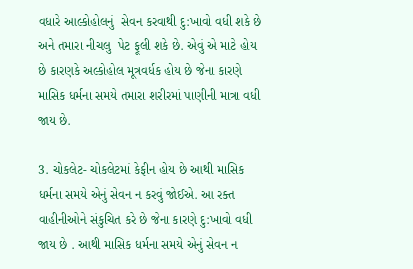વધારે આલ્કોહોલનું  સેવન કરવાથી દુ:ખાવો વધી શકે છે અને તમારા નીચલુ  પેટ ફૂલી શકે છે. એવું એ માટે હોય છે કારણકે અલ્કોહોલ મૂત્રવર્ધક હોય છે જેના કારણે માસિક ધર્મના સમયે તમારા શરીરમાં પાણીની માત્રા વધી જાય છે.

3. ચોકલેટ- ચોકલેટમાં કેફીન હોય છે આથી માસિક ધર્મના સમયે એનું સેવન ન કરવું જોઈએ. આ રક્ત વાહીનીઓને સંકુચિત કરે છે જેના કારણે દુ:ખાવો વધી જાય છે . આથી માસિક ધર્મના સમયે એનું સેવન ન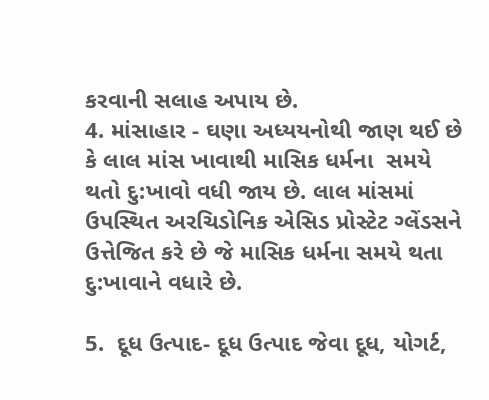કરવાની સલાહ અપાય છે.
4. માંસાહાર - ઘણા અધ્યયનોથી જાણ થઈ છે કે લાલ માંસ ખાવાથી માસિક ધર્મના  સમયે થતો દુ:ખાવો વધી જાય છે. લાલ માંસમાં ઉપસ્થિત અરચિડોનિક એસિડ પ્રોસ્ટેટ ગ્લેંડસને ઉત્તેજિત કરે છે જે માસિક ધર્મના સમયે થતા દુ:ખાવાને વધારે છે.

5.  દૂધ ઉત્પાદ- દૂધ ઉત્પાદ જેવા દૂધ, યોગર્ટ,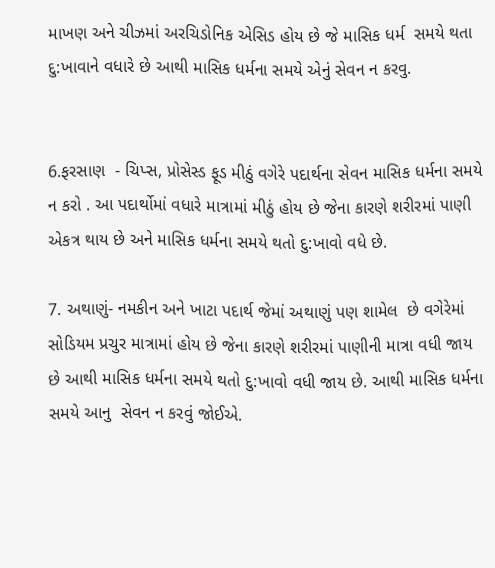માખણ અને ચીઝમાં અરચિડોનિક એસિડ હોય છે જે માસિક ધર્મ  સમયે થતા દુ:ખાવાને વધારે છે આથી માસિક ધર્મના સમયે એનું સેવન ન કરવુ.


6.ફરસાણ  - ચિપ્સ, પ્રોસેસ્ડ ફૂડ મીઠું વગેરે પદાર્થના સેવન માસિક ધર્મના સમયે ન કરો . આ પદાર્થોમાં વધારે માત્રામાં મીઠું હોય છે જેના કારણે શરીરમાં પાણી એકત્ર થાય છે અને માસિક ધર્મના સમયે થતો દુ:ખાવો વધે છે.

7. અથાણું- નમકીન અને ખાટા પદાર્થ જેમાં અથાણું પણ શામેલ  છે વગેરેમાં સોડિયમ પ્રચુર માત્રામાં હોય છે જેના કારણે શરીરમાં પાણીની માત્રા વધી જાય છે આથી માસિક ધર્મના સમયે થતો દુ:ખાવો વધી જાય છે. આથી માસિક ધર્મના સમયે આનુ  સેવન ન કરવું જોઈએ.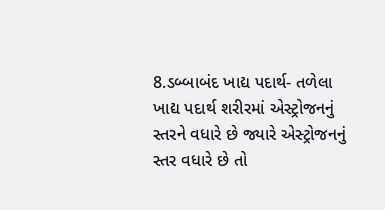8.ડબ્બાબંદ ખાદ્ય પદાર્થ- તળેલા ખાદ્ય પદાર્થ શરીરમાં એસ્ટ્રોજનનું સ્તરને વધારે છે જ્યારે એસ્ટ્રોજનનું  સ્તર વધારે છે તો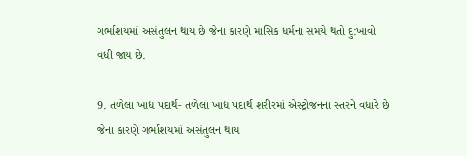ગર્ભાશયમાં અસંતુલન થાય છે જેના કારણે માસિક ધર્મના સમયે થતો દુ:ખાવો વધી જાય છે.

9. તળેલા ખાદ્ય પદાર્થ- તળેલા ખાદ્ય પદાર્થ શરીરમાં એસ્ટ્રોજનના સ્તરને વધારે છે  જેના કારણે ગર્ભાશયમાં અસંતુલન થાય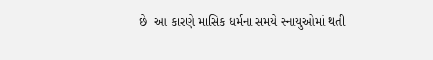છે  આ કારણે માસિક ધર્મના સમયે સ્નાયુઓમાં થતી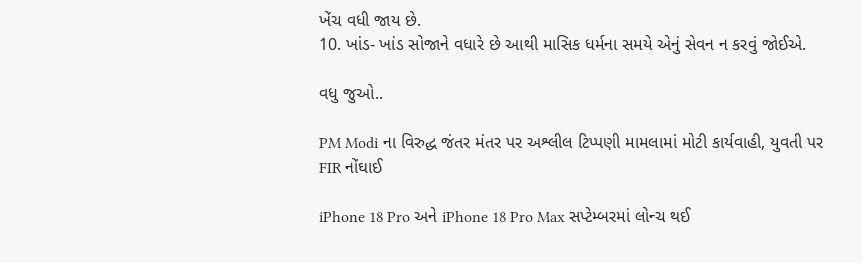ખેંચ વધી જાય છે.
10. ખાંડ- ખાંડ સોજાને વધારે છે આથી માસિક ધર્મના સમયે એનું સેવન ન કરવું જોઈએ.

વધુ જુઓ..

PM Modi ના વિરુદ્ધ જંતર મંતર પર અશ્લીલ ટિપ્પણી મામલામાં મોટી કાર્યવાહી, યુવતી પર FIR નોંઘાઈ

iPhone 18 Pro અને iPhone 18 Pro Max સપ્ટેમ્બરમાં લોન્ચ થઈ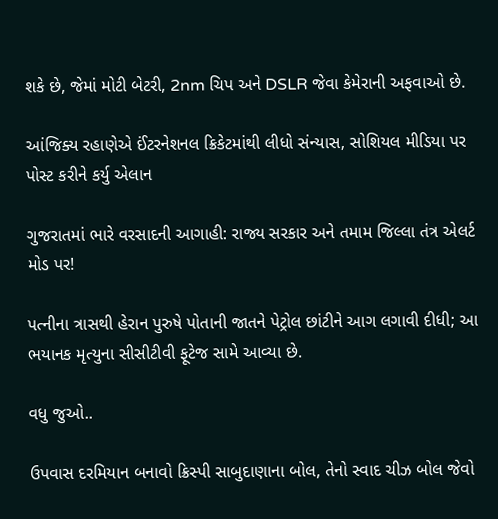શકે છે, જેમાં મોટી બેટરી, 2nm ચિપ અને DSLR જેવા કેમેરાની અફવાઓ છે.

આંજિક્ય રહાણેએ ઈંટરનેશનલ ક્રિકેટમાંથી લીધો સંન્યાસ, સોશિયલ મીડિયા પર પોસ્ટ કરીને કર્યુ એલાન

ગુજરાતમાં ભારે વરસાદની આગાહી: રાજ્ય સરકાર અને તમામ જિલ્લા તંત્ર એલર્ટ મોડ પર!

પત્નીના ત્રાસથી હેરાન પુરુષે પોતાની જાતને પેટ્રોલ છાંટીને આગ લગાવી દીધી; આ ભયાનક મૃત્યુના સીસીટીવી ફૂટેજ સામે આવ્યા છે.

વધુ જુઓ..

ઉપવાસ દરમિયાન બનાવો ક્રિસ્પી સાબુદાણાના બોલ, તેનો સ્વાદ ચીઝ બોલ જેવો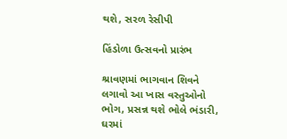થશે, સરળ રેસીપી

હિંડોળા ઉત્સવનો પ્રારંભ

શ્રાવણમાં ભાગવાન શિવને લગાવો આ ખાસ વસ્તુઓનો ભોગ, પ્રસન્ન થશે ભોલે ભંડારી, ઘરમાં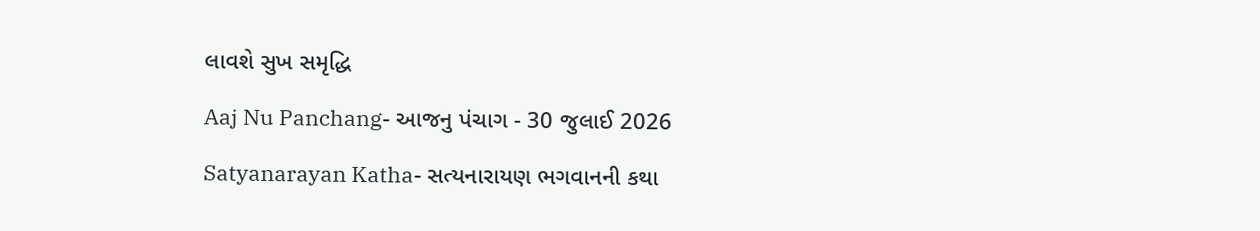લાવશે સુખ સમૃદ્ધિ

Aaj Nu Panchang- આજનુ પંચાગ - 30 જુલાઈ 2026

Satyanarayan Katha- સત્યનારાયણ ભગવાનની કથા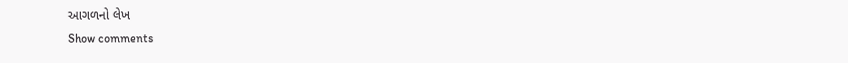આગળનો લેખ
Show comments